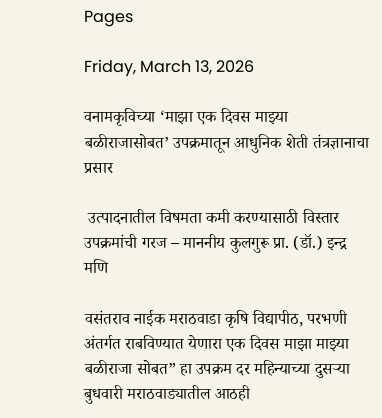Pages

Friday, March 13, 2026

वनामकृविच्या ‘माझा एक दिवस माझ्या बळीराजासोबत’ उपक्रमातून आधुनिक शेती तंत्रज्ञानाचा प्रसार

 उत्पादनातील विषमता कमी करण्यासाठी विस्तार उपक्रमांची गरज – माननीय कुलगुरू प्रा. (डॉ.) इन्द्र मणि

वसंतराव नाईक मराठवाडा कृषि विद्यापीठ, परभणी अंतर्गत राबविण्यात येणारा एक दिवस माझा माझ्या बळीराजा सोबत” हा उपक्रम दर महिन्याच्या दुसऱ्या बुधवारी मराठवाड्यातील आठही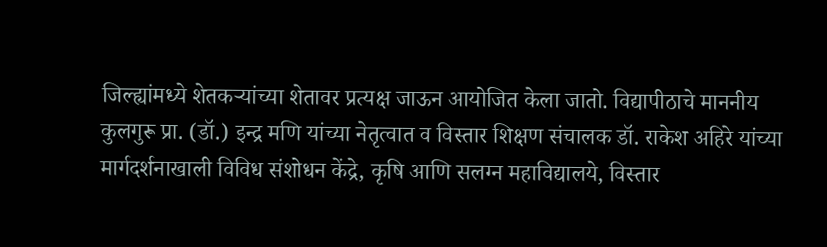जिल्ह्यांमध्ये शेतकऱ्यांच्या शेतावर प्रत्यक्ष जाऊन आयोजित केला जातो. विद्यापीठाचे माननीय कुलगुरू प्रा. (डॉ.) इन्द्र मणि यांच्या नेतृत्वात व विस्तार शिक्षण संचालक डॉ. राकेश अहिरे यांच्या मार्गदर्शनाखाली विविध संशोधन केंद्रे, कृषि आणि सलग्न महाविद्यालये, विस्तार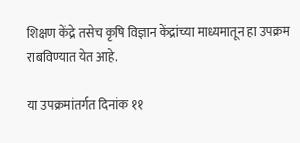शिक्षण केंद्रे तसेच कृषि विज्ञान केंद्रांच्या माध्यमातून हा उपक्रम राबविण्यात येत आहे.

या उपक्रमांतर्गत दिनांक ११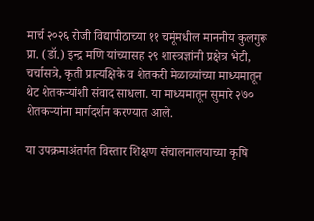मार्च २०२६ रोजी विद्यापीठाच्या ११ चमूंमधील माननीय कुलगुरू प्रा. (डॉ.) इन्द्र मणि यांच्यासह २९ शास्त्रज्ञांनी प्रक्षेत्र भेटी, चर्चासत्रे, कृती प्रात्यक्षिके व शेतकरी मेळाव्यांच्या माध्यमातून थेट शेतकऱ्यांशी संवाद साधला. या माध्यमातून सुमारे २७० शेतकऱ्यांना मार्गदर्शन करण्यात आले.

या उपक्रमाअंतर्गत विस्तार शिक्षण संचालनालयाच्या कृषि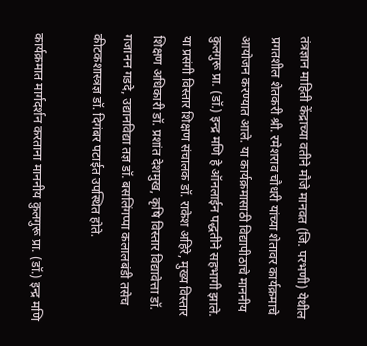तंत्रज्ञान माहिती केंद्राच्या वतीने मौजे मानवत (जि. परभणी) येथील प्रगतशील शेतकरी श्री. रमेशराव चौधरी यांच्या शेतावर कार्यक्रमाचे आयोजन करण्यात आले. या कार्यक्रमासाठी विद्यापीठाचे माननीय कुलगुरू प्रा. (डॉ.) इन्द्र मणि हे ऑनलाईन पद्धतीने सहभागी झाले. या प्रसंगी विस्तार शिक्षण संचालक डॉ. राकेश अहिरे, मुख्य विस्तार शिक्षण अधिकारी डॉ. प्रशांत देशमुख, कृषि विस्तार विद्यावेत्ता डॉ. गजानन गडदे, उद्यानविद्या तज्ञ डॉ. बसलिंगप्पा कलालबंडी तसेच कीटकशास्त्रज्ञ डॉ. दिगंबर पटाईत उपस्थित होते.

कार्यक्रमात मार्गदर्शन करताना माननीय कुलगुरू प्रा. (डॉ.) इन्द्र मणि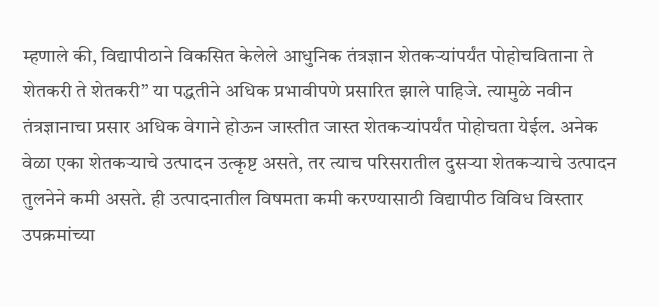म्हणाले की, विद्यापीठाने विकसित केलेले आधुनिक तंत्रज्ञान शेतकऱ्यांपर्यंत पोहोचविताना ते शेतकरी ते शेतकरी” या पद्धतीने अधिक प्रभावीपणे प्रसारित झाले पाहिजे. त्यामुळे नवीन तंत्रज्ञानाचा प्रसार अधिक वेगाने होऊन जास्तीत जास्त शेतकऱ्यांपर्यंत पोहोचता येईल. अनेक वेळा एका शेतकऱ्याचे उत्पादन उत्कृष्ट असते, तर त्याच परिसरातील दुसऱ्या शेतकऱ्याचे उत्पादन तुलनेने कमी असते. ही उत्पादनातील विषमता कमी करण्यासाठी विद्यापीठ विविध विस्तार उपक्रमांच्या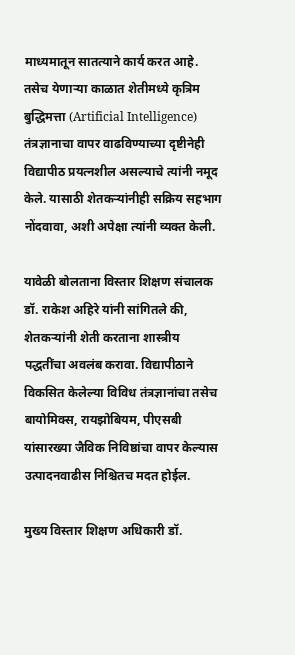माध्यमातून सातत्याने कार्य करत आहे. तसेच येणाऱ्या काळात शेतीमध्ये कृत्रिम बुद्धिमत्ता (Artificial Intelligence) तंत्रज्ञानाचा वापर वाढविण्याच्या दृष्टीनेही विद्यापीठ प्रयत्नशील असल्याचे त्यांनी नमूद केले. यासाठी शेतकऱ्यांनीही सक्रिय सहभाग नोंदवावा, अशी अपेक्षा त्यांनी व्यक्त केली.

यावेळी बोलताना विस्तार शिक्षण संचालक डॉ. राकेश अहिरे यांनी सांगितले की, शेतकऱ्यांनी शेती करताना शास्त्रीय पद्धतींचा अवलंब करावा. विद्यापीठाने विकसित केलेल्या विविध तंत्रज्ञानांचा तसेच बायोमिक्स, रायझोबियम, पीएसबी यांसारख्या जैविक निविष्ठांचा वापर केल्यास उत्पादनवाढीस निश्चितच मदत होईल.

मुख्य विस्तार शिक्षण अधिकारी डॉ.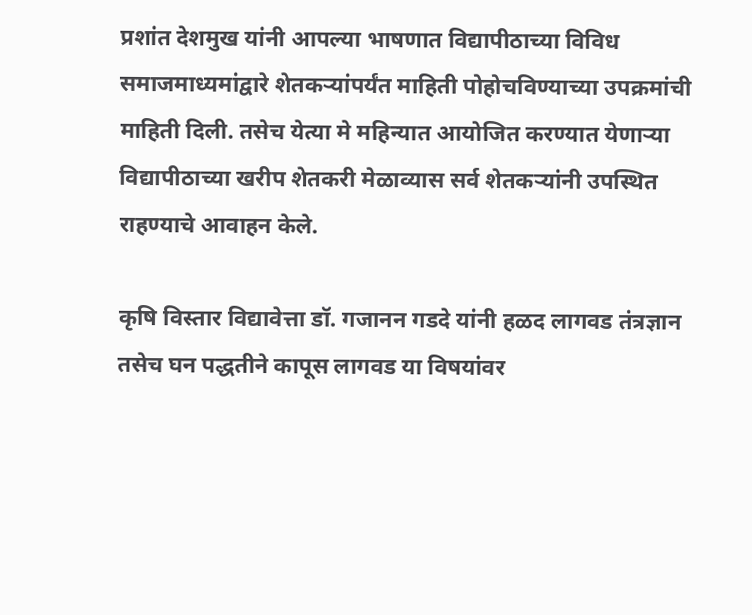प्रशांत देशमुख यांनी आपल्या भाषणात विद्यापीठाच्या विविध समाजमाध्यमांद्वारे शेतकऱ्यांपर्यंत माहिती पोहोचविण्याच्या उपक्रमांची माहिती दिली. तसेच येत्या मे महिन्यात आयोजित करण्यात येणाऱ्या विद्यापीठाच्या खरीप शेतकरी मेळाव्यास सर्व शेतकऱ्यांनी उपस्थित राहण्याचे आवाहन केले.

कृषि विस्तार विद्यावेत्ता डॉ. गजानन गडदे यांनी हळद लागवड तंत्रज्ञान तसेच घन पद्धतीने कापूस लागवड या विषयांवर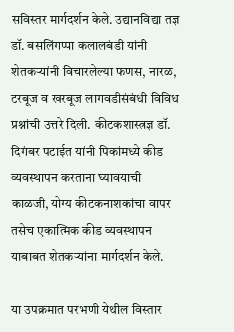सविस्तर मार्गदर्शन केले. उद्यानविद्या तज्ञ डॉ. बसलिंगप्पा कलालबंडी यांनी शेतकऱ्यांनी विचारलेल्या फणस, नारळ, टरबूज व खरबूज लागवडीसंबंधी विविध प्रश्नांची उत्तरे दिली. कीटकशास्त्रज्ञ डॉ. दिगंबर पटाईत यांनी पिकांमध्ये कीड व्यवस्थापन करताना घ्यावयाची काळजी, योग्य कीटकनाशकांचा वापर तसेच एकात्मिक कीड व्यवस्थापन याबाबत शेतकऱ्यांना मार्गदर्शन केले.

या उपक्रमात परभणी येथील विस्तार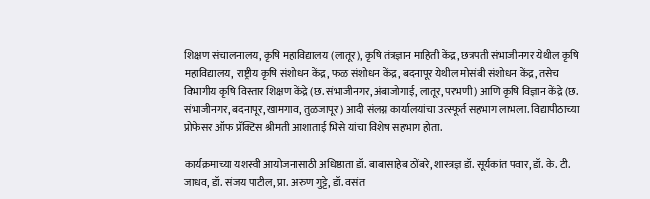शिक्षण संचालनालय, कृषि महाविद्यालय (लातूर), कृषि तंत्रज्ञान माहिती केंद्र, छत्रपती संभाजीनगर येथील कृषि महाविद्यालय, राष्ट्रीय कृषि संशोधन केंद्र, फळ संशोधन केंद्र, बदनापूर येथील मोसंबी संशोधन केंद्र, तसेच विभागीय कृषि विस्तार शिक्षण केंद्रे (छ. संभाजीनगर, अंबाजोगाई, लातूर, परभणी) आणि कृषि विज्ञान केंद्रे (छ. संभाजीनगर, बदनापूर, खामगाव, तुळजापूर) आदी संलग्न कार्यालयांचा उत्स्फूर्त सहभाग लाभला. विद्यापीठाच्या प्रोफेसर ऑफ प्रॅक्टिस श्रीमती आशाताई भिसे यांचा विशेष सहभाग होता.

कार्यक्रमाच्या यशस्वी आयोजनासाठी अधिष्ठाता डॉ. बाबासाहेब ठोंबरे, शास्त्रज्ञ डॉ. सूर्यकांत पवार, डॉ. के. टी. जाधव, डॉ. संजय पाटील, प्रा. अरुण गुट्टे, डॉ. वसंत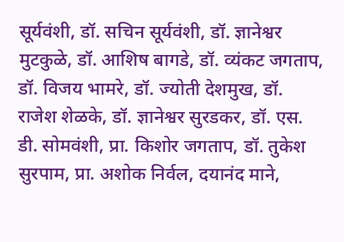सूर्यवंशी, डॉ. सचिन सूर्यवंशी, डॉ. ज्ञानेश्वर मुटकुळे, डॉ. आशिष बागडे, डॉ. व्यंकट जगताप, डॉ. विजय भामरे, डॉ. ज्योती देशमुख, डॉ. राजेश शेळके, डॉ. ज्ञानेश्वर सुरडकर, डॉ. एस. डी. सोमवंशी, प्रा. किशोर जगताप, डॉ. तुकेश सुरपाम, प्रा. अशोक निर्वल, दयानंद माने,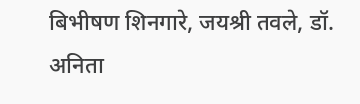बिभीषण शिनगारे, जयश्री तवले, डॉ. अनिता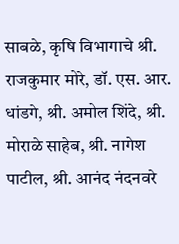साबळे, कृषि विभागाचे श्री. राजकुमार मोरे, डॉ. एस. आर. धांडगे, श्री. अमोल शिंदे, श्री. मोराळे साहेब, श्री. नागेश पाटील, श्री. आनंद नंदनवरे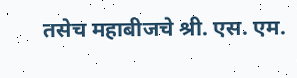तसेच महाबीजचे श्री. एस. एम.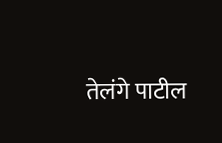तेलंगे पाटील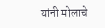यांनी मोलाचे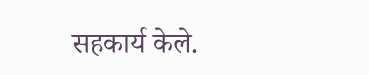सहकार्य केले.